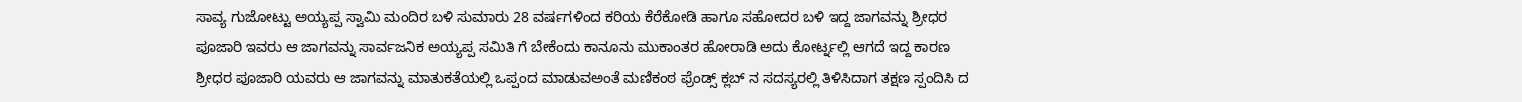ಸಾವ್ಯ ಗುಜೋಟ್ಟು ಅಯ್ಯಪ್ಪ ಸ್ವಾಮಿ ಮಂದಿರ ಬಳಿ ಸುಮಾರು 28 ವರ್ಷಗಳಿಂದ ಕರಿಯ ಕೆರೆಕೋಡಿ ಹಾಗೂ ಸಹೋದರ ಬಳಿ ಇದ್ದ ಜಾಗವನ್ನು ಶ್ರೀಧರ ಪೂಜಾರಿ ಇವರು ಆ ಜಾಗವನ್ನು ಸಾರ್ವಜನಿಕ ಅಯ್ಯಪ್ಪ ಸಮಿತಿ ಗೆ ಬೇಕೆಂದು ಕಾನೂನು ಮುಕಾಂತರ ಹೋರಾಡಿ ಅದು ಕೋರ್ಟ್ನಲ್ಲಿ ಆಗದೆ ಇದ್ದ ಕಾರಣ ಶ್ರೀಧರ ಪೂಜಾರಿ ಯವರು ಆ ಜಾಗವನ್ನು ಮಾತುಕತೆಯಲ್ಲಿ ಒಪ್ಪಂದ ಮಾಡುವಅಂತೆ ಮಣಿಕಂಠ ಫ್ರೆಂಡ್ಸ್ ಕ್ಲಬ್ ನ ಸದಸ್ಯರಲ್ಲಿ ತಿಳಿಸಿದಾಗ ತಕ್ಷಣ ಸ್ಪಂದಿಸಿ ದ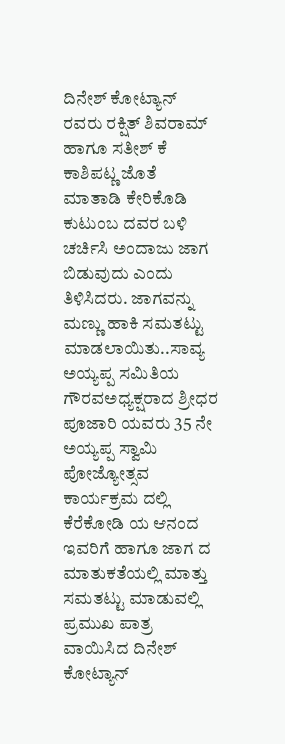ದಿನೇಶ್ ಕೋಟ್ಯಾನ್ ರವರು ರಕ್ಷಿತ್ ಶಿವರಾಮ್ ಹಾಗೂ ಸತೀಶ್ ಕೆ ಕಾಶಿಪಟ್ಣ ಜೊತೆ ಮಾತಾಡಿ ಕೇರಿಕೊಡಿ ಕುಟುಂಬ ದವರ ಬಳಿ ಚರ್ಚಿಸಿ ಅಂದಾಜು ಜಾಗ ಬಿಡುವುದು ಎಂದು ತಿಳಿಸಿದರು. ಜಾಗವನ್ನು ಮಣ್ಣು ಹಾಕಿ ಸಮತಟ್ಟು ಮಾಡಲಾಯಿತು..ಸಾವ್ಯ ಅಯ್ಯಪ್ಪ ಸಮಿತಿಯ ಗೌರವಅಧ್ಯಕ್ಷರಾದ ಶ್ರೀಧರ ಪೂಜಾರಿ ಯವರು 35 ನೇ ಅಯ್ಯಪ್ಪ ಸ್ವಾಮಿ ಪೋಜ್ಯೋತ್ಸವ ಕಾರ್ಯಕ್ರಮ ದಲ್ಲಿ ಕೆರೆಕೋಡಿ ಯ ಆನಂದ ಇವರಿಗೆ ಹಾಗೂ ಜಾಗ ದ ಮಾತುಕತೆಯಲ್ಲಿ ಮಾತ್ತು ಸಮತಟ್ಟು ಮಾಡುವಲ್ಲಿ ಪ್ರಮುಖ ಪಾತ್ರ ವಾಯಿಸಿದ ದಿನೇಶ್ ಕೋಟ್ಯಾನ್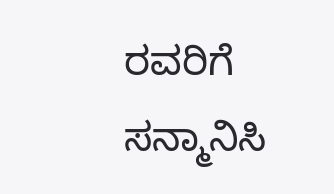ರವರಿಗೆ ಸನ್ಮಾನಿಸಿ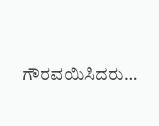ಗೌರವಯಿಸಿದರು…